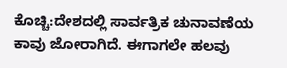ಕೊಚ್ಚಿ:ದೇಶದಲ್ಲಿ ಸಾರ್ವತ್ರಿಕ ಚುನಾವಣೆಯ ಕಾವು ಜೋರಾಗಿದೆ. ಈಗಾಗಲೇ ಹಲವು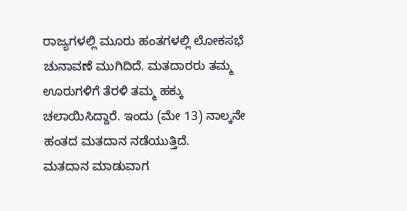ರಾಜ್ಯಗಳಲ್ಲಿ ಮೂರು ಹಂತಗಳಲ್ಲಿ ಲೋಕಸಭೆ ಚುನಾವಣೆ ಮುಗಿದಿದೆ. ಮತದಾರರು ತಮ್ಮ ಊರುಗಳಿಗೆ ತೆರಳಿ ತಮ್ಮ ಹಕ್ಕು ಚಲಾಯಿಸಿದ್ದಾರೆ. ಇಂದು (ಮೇ 13) ನಾಲ್ಕನೇ ಹಂತದ ಮತದಾನ ನಡೆಯುತ್ತಿದೆ.
ಮತದಾನ ಮಾಡುವಾಗ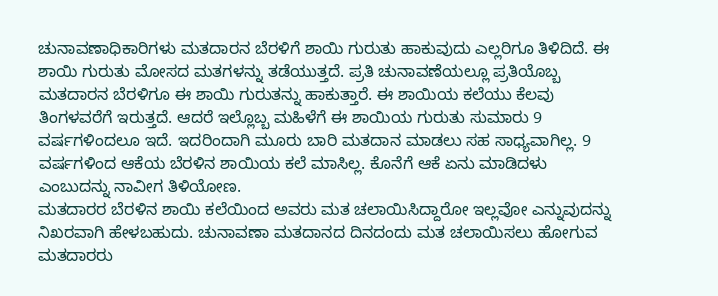ಚುನಾವಣಾಧಿಕಾರಿಗಳು ಮತದಾರನ ಬೆರಳಿಗೆ ಶಾಯಿ ಗುರುತು ಹಾಕುವುದು ಎಲ್ಲರಿಗೂ ತಿಳಿದಿದೆ. ಈ ಶಾಯಿ ಗುರುತು ಮೋಸದ ಮತಗಳನ್ನು ತಡೆಯುತ್ತದೆ. ಪ್ರತಿ ಚುನಾವಣೆಯಲ್ಲೂ ಪ್ರತಿಯೊಬ್ಬ ಮತದಾರನ ಬೆರಳಿಗೂ ಈ ಶಾಯಿ ಗುರುತನ್ನು ಹಾಕುತ್ತಾರೆ. ಈ ಶಾಯಿಯ ಕಲೆಯು ಕೆಲವು ತಿಂಗಳವರೆಗೆ ಇರುತ್ತದೆ. ಆದರೆ ಇಲ್ಲೊಬ್ಬ ಮಹಿಳೆಗೆ ಈ ಶಾಯಿಯ ಗುರುತು ಸುಮಾರು 9 ವರ್ಷಗಳಿಂದಲೂ ಇದೆ. ಇದರಿಂದಾಗಿ ಮೂರು ಬಾರಿ ಮತದಾನ ಮಾಡಲು ಸಹ ಸಾಧ್ಯವಾಗಿಲ್ಲ. 9 ವರ್ಷಗಳಿಂದ ಆಕೆಯ ಬೆರಳಿನ ಶಾಯಿಯ ಕಲೆ ಮಾಸಿಲ್ಲ. ಕೊನೆಗೆ ಆಕೆ ಏನು ಮಾಡಿದಳು ಎಂಬುದನ್ನು ನಾವೀಗ ತಿಳಿಯೋಣ.
ಮತದಾರರ ಬೆರಳಿನ ಶಾಯಿ ಕಲೆಯಿಂದ ಅವರು ಮತ ಚಲಾಯಿಸಿದ್ದಾರೋ ಇಲ್ಲವೋ ಎನ್ನುವುದನ್ನು ನಿಖರವಾಗಿ ಹೇಳಬಹುದು. ಚುನಾವಣಾ ಮತದಾನದ ದಿನದಂದು ಮತ ಚಲಾಯಿಸಲು ಹೋಗುವ ಮತದಾರರು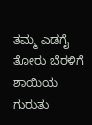ತಮ್ಮ ಎಡಗೈ ತೋರು ಬೆರಳಿಗೆ ಶಾಯಿಯ ಗುರುತು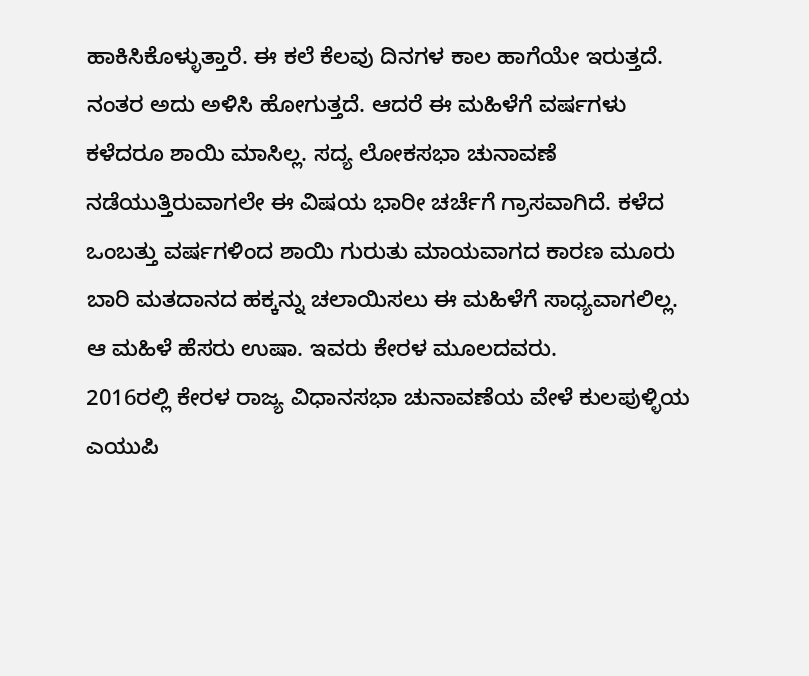ಹಾಕಿಸಿಕೊಳ್ಳುತ್ತಾರೆ. ಈ ಕಲೆ ಕೆಲವು ದಿನಗಳ ಕಾಲ ಹಾಗೆಯೇ ಇರುತ್ತದೆ. ನಂತರ ಅದು ಅಳಿಸಿ ಹೋಗುತ್ತದೆ. ಆದರೆ ಈ ಮಹಿಳೆಗೆ ವರ್ಷಗಳು ಕಳೆದರೂ ಶಾಯಿ ಮಾಸಿಲ್ಲ. ಸದ್ಯ ಲೋಕಸಭಾ ಚುನಾವಣೆ ನಡೆಯುತ್ತಿರುವಾಗಲೇ ಈ ವಿಷಯ ಭಾರೀ ಚರ್ಚೆಗೆ ಗ್ರಾಸವಾಗಿದೆ. ಕಳೆದ ಒಂಬತ್ತು ವರ್ಷಗಳಿಂದ ಶಾಯಿ ಗುರುತು ಮಾಯವಾಗದ ಕಾರಣ ಮೂರು ಬಾರಿ ಮತದಾನದ ಹಕ್ಕನ್ನು ಚಲಾಯಿಸಲು ಈ ಮಹಿಳೆಗೆ ಸಾಧ್ಯವಾಗಲಿಲ್ಲ. ಆ ಮಹಿಳೆ ಹೆಸರು ಉಷಾ. ಇವರು ಕೇರಳ ಮೂಲದವರು.
2016ರಲ್ಲಿ ಕೇರಳ ರಾಜ್ಯ ವಿಧಾನಸಭಾ ಚುನಾವಣೆಯ ವೇಳೆ ಕುಲಪುಳ್ಳಿಯ ಎಯುಪಿ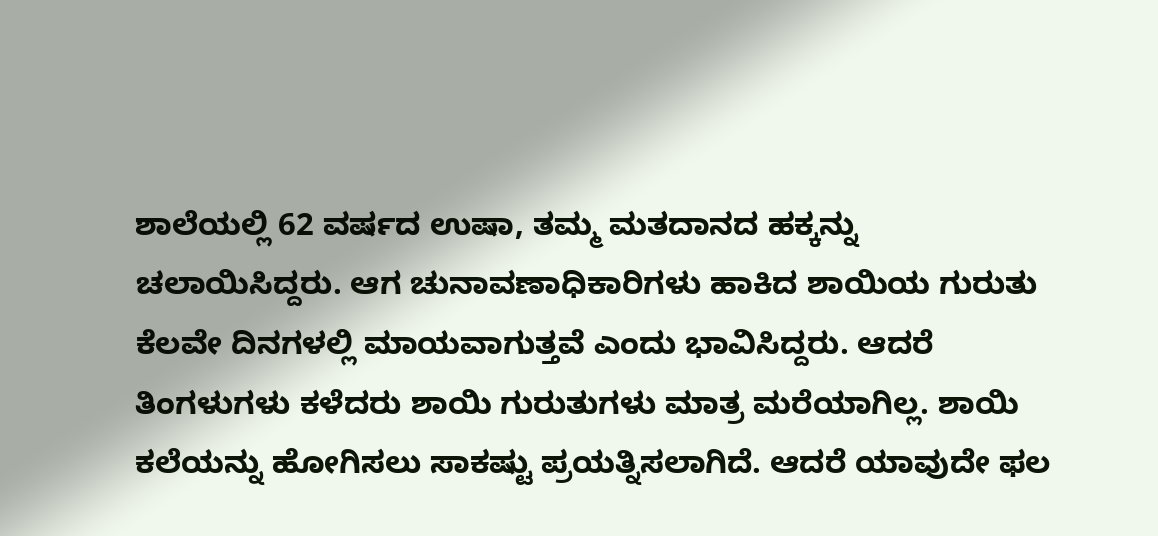ಶಾಲೆಯಲ್ಲಿ 62 ವರ್ಷದ ಉಷಾ, ತಮ್ಮ ಮತದಾನದ ಹಕ್ಕನ್ನು ಚಲಾಯಿಸಿದ್ದರು. ಆಗ ಚುನಾವಣಾಧಿಕಾರಿಗಳು ಹಾಕಿದ ಶಾಯಿಯ ಗುರುತು ಕೆಲವೇ ದಿನಗಳಲ್ಲಿ ಮಾಯವಾಗುತ್ತವೆ ಎಂದು ಭಾವಿಸಿದ್ದರು. ಆದರೆ ತಿಂಗಳುಗಳು ಕಳೆದರು ಶಾಯಿ ಗುರುತುಗಳು ಮಾತ್ರ ಮರೆಯಾಗಿಲ್ಲ. ಶಾಯಿ ಕಲೆಯನ್ನು ಹೋಗಿಸಲು ಸಾಕಷ್ಟು ಪ್ರಯತ್ನಿಸಲಾಗಿದೆ. ಆದರೆ ಯಾವುದೇ ಫಲ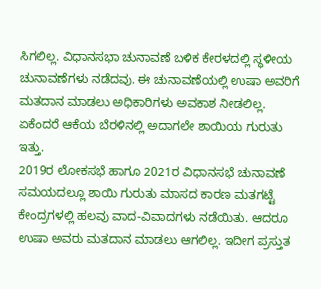ಸಿಗಲಿಲ್ಲ. ವಿಧಾನಸಭಾ ಚುನಾವಣೆ ಬಳಿಕ ಕೇರಳದಲ್ಲಿ ಸ್ಥಳೀಯ ಚುನಾವಣೆಗಳು ನಡೆದವು. ಈ ಚುನಾವಣೆಯಲ್ಲಿ ಉಷಾ ಅವರಿಗೆ ಮತದಾನ ಮಾಡಲು ಅಧಿಕಾರಿಗಳು ಅವಕಾಶ ನೀಡಲಿಲ್ಲ. ಏಕೆಂದರೆ ಆಕೆಯ ಬೆರಳಿನಲ್ಲಿ ಅದಾಗಲೇ ಶಾಯಿಯ ಗುರುತು ಇತ್ತು.
2019ರ ಲೋಕಸಭೆ ಹಾಗೂ 2021ರ ವಿಧಾನಸಭೆ ಚುನಾವಣೆ ಸಮಯದಲ್ಲೂ ಶಾಯಿ ಗುರುತು ಮಾಸದ ಕಾರಣ ಮತಗಟ್ಟೆ ಕೇಂದ್ರಗಳಲ್ಲಿ ಹಲವು ವಾದ-ವಿವಾದಗಳು ನಡೆಯಿತು. ಆದರೂ ಉಷಾ ಅವರು ಮತದಾನ ಮಾಡಲು ಆಗಲಿಲ್ಲ. ಇದೀಗ ಪ್ರಸ್ತುತ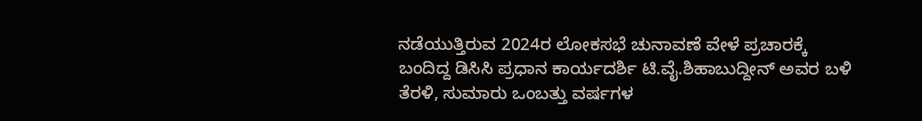ನಡೆಯುತ್ತಿರುವ 2024ರ ಲೋಕಸಭೆ ಚುನಾವಣೆ ವೇಳೆ ಪ್ರಚಾರಕ್ಕೆ ಬಂದಿದ್ದ ಡಿಸಿಸಿ ಪ್ರಧಾನ ಕಾರ್ಯದರ್ಶಿ ಟಿ.ವೈ.ಶಿಹಾಬುದ್ದೀನ್ ಅವರ ಬಳಿ ತೆರಳಿ, ಸುಮಾರು ಒಂಬತ್ತು ವರ್ಷಗಳ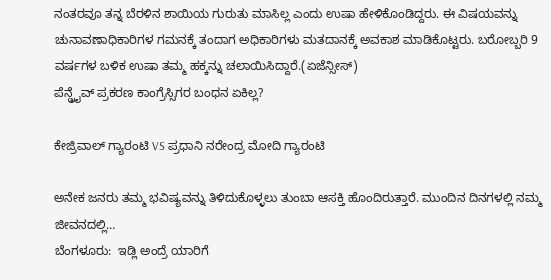ನಂತರವೂ ತನ್ನ ಬೆರಳಿನ ಶಾಯಿಯ ಗುರುತು ಮಾಸಿಲ್ಲ ಎಂದು ಉಷಾ ಹೇಳಿಕೊಂಡಿದ್ದರು. ಈ ವಿಷಯವನ್ನು ಚುನಾವಣಾಧಿಕಾರಿಗಳ ಗಮನಕ್ಕೆ ತಂದಾಗ ಅಧಿಕಾರಿಗಳು ಮತದಾನಕ್ಕೆ ಅವಕಾಶ ಮಾಡಿಕೊಟ್ಟರು. ಬರೋಬ್ಬರಿ 9 ವರ್ಷಗಳ ಬಳಿಕ ಉಷಾ ತಮ್ಮ ಹಕ್ಕನ್ನು ಚಲಾಯಿಸಿದ್ದಾರೆ.(ಏಜೆನ್ಸೀಸ್)
ಪೆನ್ಡ್ರೖೆವ್ ಪ್ರಕರಣ ಕಾಂಗ್ರೆಸ್ಸಿಗರ ಬಂಧನ ಏಕಿಲ್ಲ?

ಕೇಜ್ರಿವಾಲ್ ಗ್ಯಾರಂಟಿ VS ಪ್ರಧಾನಿ ನರೇಂದ್ರ ಮೋದಿ ಗ್ಯಾರಂಟಿ

ಅನೇಕ ಜನರು ತಮ್ಮ ಭವಿಷ್ಯವನ್ನು ತಿಳಿದುಕೊಳ್ಳಲು ತುಂಬಾ ಆಸಕ್ತಿ ಹೊಂದಿರುತ್ತಾರೆ. ಮುಂದಿನ ದಿನಗಳಲ್ಲಿ ನಮ್ಮ ಜೀವನದಲ್ಲಿ…
ಬೆಂಗಳೂರು:  ಇಡ್ಲಿ ಅಂದ್ರೆ ಯಾರಿಗೆ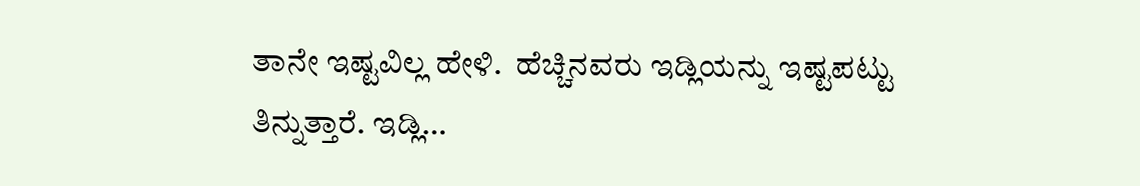ತಾನೇ ಇಷ್ಟವಿಲ್ಲ ಹೇಳಿ.  ಹೆಚ್ಚಿನವರು ಇಡ್ಲಿಯನ್ನು ಇಷ್ಟಪಟ್ಟು ತಿನ್ನುತ್ತಾರೆ. ಇಡ್ಲಿ…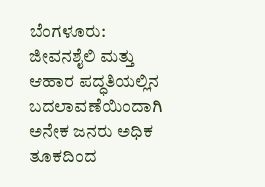ಬೆಂಗಳೂರು: ಜೀವನಶೈಲಿ ಮತ್ತು ಆಹಾರ ಪದ್ಧತಿಯಲ್ಲಿನ ಬದಲಾವಣೆಯಿಂದಾಗಿ ಅನೇಕ ಜನರು ಅಧಿಕ ತೂಕದಿಂದ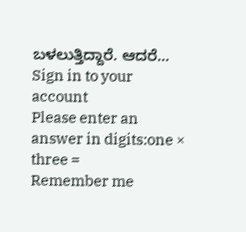ಬಳಲುತ್ತಿದ್ದಾರೆ. ಆದರೆ…
Sign in to your account
Please enter an answer in digits:one × three =
Remember me